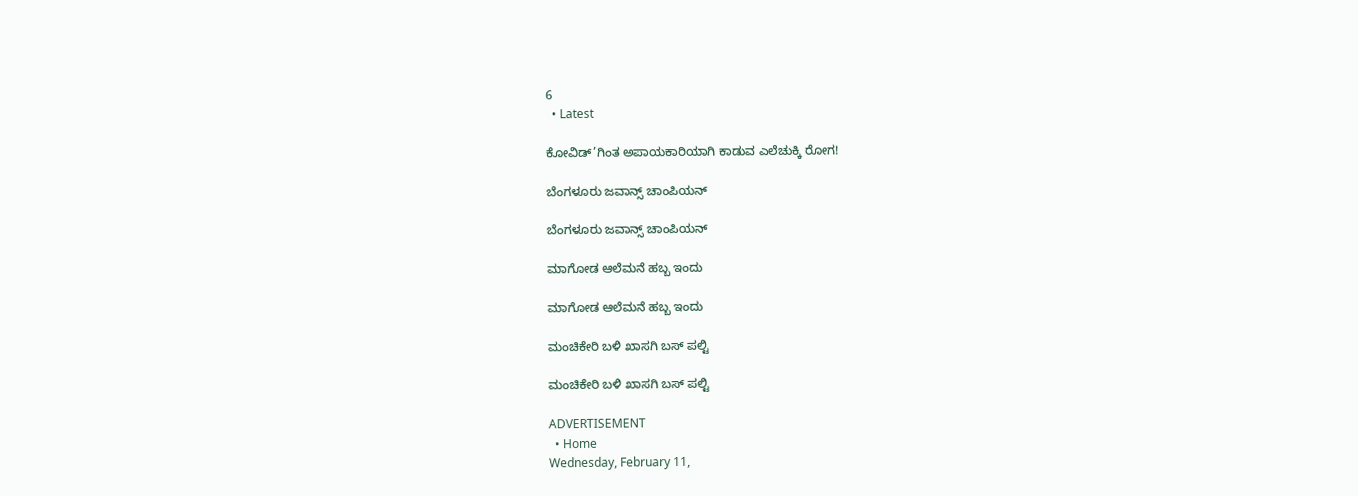6
  • Latest

ಕೋವಿಡ್’ಗಿಂತ ಅಪಾಯಕಾರಿಯಾಗಿ ಕಾಡುವ ಎಲೆಚುಕ್ಕಿ ರೋಗ!

ಬೆಂಗಳೂರು ಜವಾನ್ಸ್ ಚಾಂಪಿಯನ್

ಬೆಂಗಳೂರು ಜವಾನ್ಸ್ ಚಾಂಪಿಯನ್

ಮಾಗೋಡ ಆಲೆಮನೆ ಹಬ್ಬ ಇಂದು

ಮಾಗೋಡ ಆಲೆಮನೆ ಹಬ್ಬ ಇಂದು

ಮಂಚಿಕೇರಿ‌ ಬಳಿ ಖಾಸಗಿ ಬಸ್ ಪಲ್ಟಿ

ಮಂಚಿಕೇರಿ‌ ಬಳಿ ಖಾಸಗಿ ಬಸ್ ಪಲ್ಟಿ

ADVERTISEMENT
  • Home
Wednesday, February 11,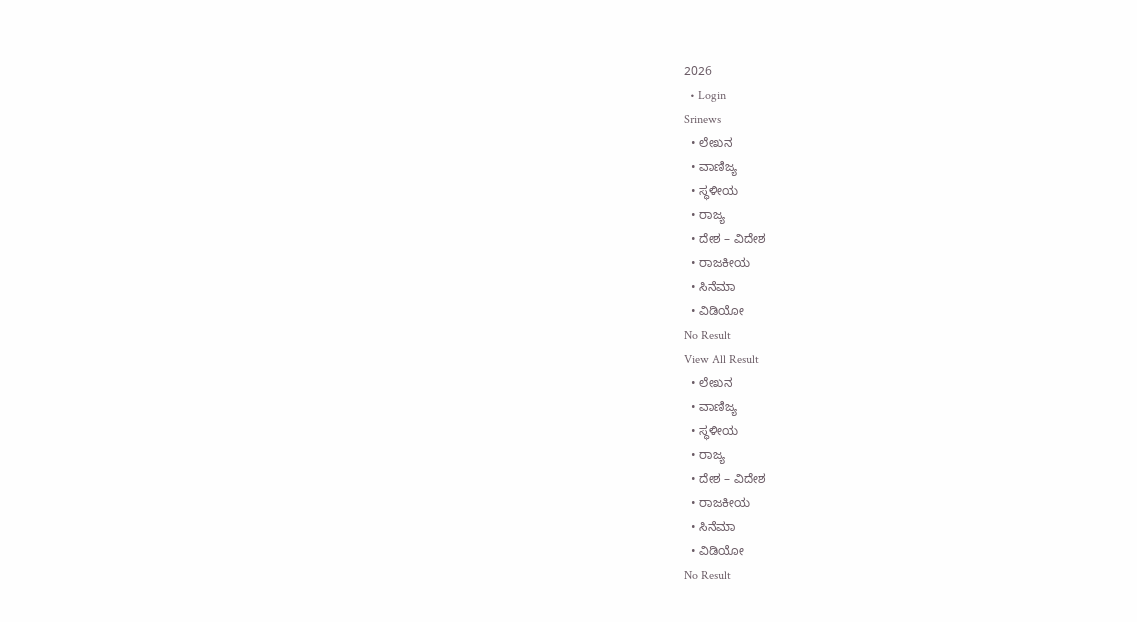2026
  • Login
Srinews
  • ಲೇಖನ
  • ವಾಣಿಜ್ಯ
  • ಸ್ಥಳೀಯ
  • ರಾಜ್ಯ
  • ದೇಶ – ವಿದೇಶ
  • ರಾಜಕೀಯ
  • ಸಿನೆಮಾ
  • ವಿಡಿಯೋ
No Result
View All Result
  • ಲೇಖನ
  • ವಾಣಿಜ್ಯ
  • ಸ್ಥಳೀಯ
  • ರಾಜ್ಯ
  • ದೇಶ – ವಿದೇಶ
  • ರಾಜಕೀಯ
  • ಸಿನೆಮಾ
  • ವಿಡಿಯೋ
No Result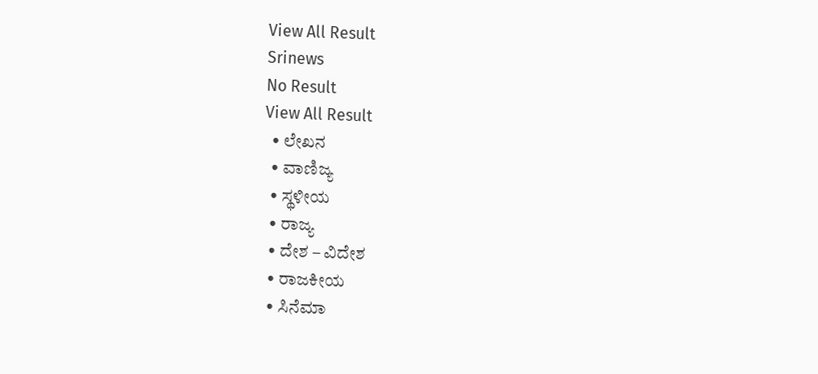View All Result
Srinews
No Result
View All Result
  • ಲೇಖನ
  • ವಾಣಿಜ್ಯ
  • ಸ್ಥಳೀಯ
  • ರಾಜ್ಯ
  • ದೇಶ – ವಿದೇಶ
  • ರಾಜಕೀಯ
  • ಸಿನೆಮಾ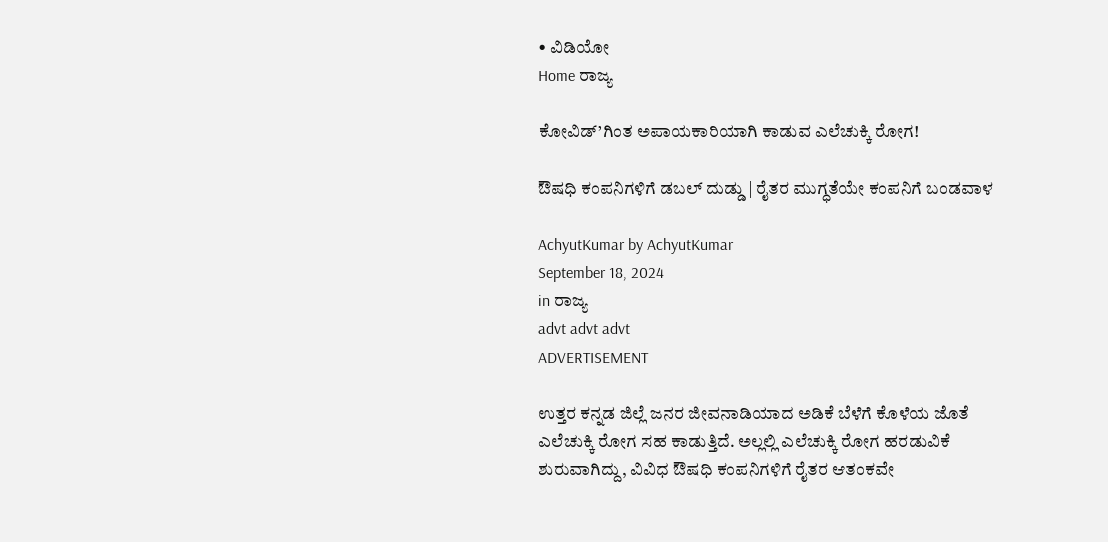• ವಿಡಿಯೋ
Home ರಾಜ್ಯ

ಕೋವಿಡ್’ಗಿಂತ ಅಪಾಯಕಾರಿಯಾಗಿ ಕಾಡುವ ಎಲೆಚುಕ್ಕಿ ರೋಗ!

ಔಷಧಿ ಕಂಪನಿಗಳಿಗೆ ಡಬಲ್ ದುಡ್ಡು | ರೈತರ ಮುಗ್ಧತೆಯೇ ಕಂಪನಿಗೆ ಬಂಡವಾಳ

AchyutKumar by AchyutKumar
September 18, 2024
in ರಾಜ್ಯ
advt advt advt
ADVERTISEMENT

ಉತ್ತರ ಕನ್ನಡ ಜಿಲ್ಲೆ ಜನರ ಜೀವನಾಡಿಯಾದ ಅಡಿಕೆ ಬೆಳೆಗೆ ಕೊಳೆಯ ಜೊತೆ ಎಲೆಚುಕ್ಕಿ ರೋಗ ಸಹ ಕಾಡುತ್ತಿದೆ. ಅಲ್ಲಲ್ಲಿ ಎಲೆಚುಕ್ಕಿ ರೋಗ ಹರಡುವಿಕೆ ಶುರುವಾಗಿದ್ದು, ವಿವಿಧ ಔಷಧಿ ಕಂಪನಿಗಳಿಗೆ ರೈತರ ಆತಂಕವೇ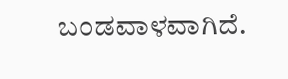ಬಂಡವಾಳವಾಗಿದೆ.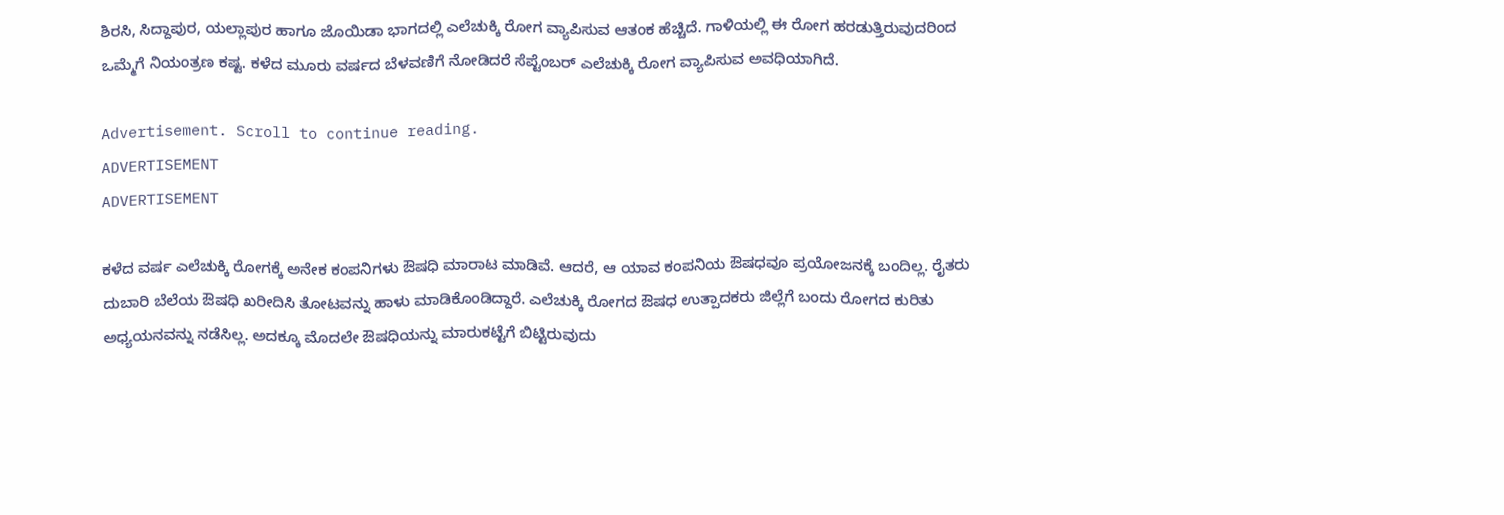ಶಿರಸಿ, ಸಿದ್ದಾಪುರ, ಯಲ್ಲಾಪುರ ಹಾಗೂ ಜೊಯಿಡಾ ಭಾಗದಲ್ಲಿ ಎಲೆಚುಕ್ಕಿ ರೋಗ ವ್ಯಾಪಿಸುವ ಆತಂಕ ಹೆಚ್ಚಿದೆ. ಗಾಳಿಯಲ್ಲಿ ಈ ರೋಗ ಹರಡುತ್ತಿರುವುದರಿಂದ ಒಮ್ಮೆಗೆ ನಿಯಂತ್ರಣ ಕಷ್ಟ. ಕಳೆದ ಮೂರು ವರ್ಷದ ಬೆಳವಣಿಗೆ ನೋಡಿದರೆ ಸೆಪ್ಟೆಂಬರ್ ಎಲೆಚುಕ್ಕಿ ರೋಗ ವ್ಯಾಪಿಸುವ ಅವಧಿಯಾಗಿದೆ.

Advertisement. Scroll to continue reading.
ADVERTISEMENT
ADVERTISEMENT

ಕಳೆದ ವರ್ಷ ಎಲೆಚುಕ್ಕಿ ರೋಗಕ್ಕೆ ಅನೇಕ ಕಂಪನಿಗಳು ಔಷಧಿ ಮಾರಾಟ ಮಾಡಿವೆ. ಆದರೆ, ಆ ಯಾವ ಕಂಪನಿಯ ಔಷಧವೂ ಪ್ರಯೋಜನಕ್ಕೆ ಬಂದಿಲ್ಲ. ರೈತರು ದುಬಾರಿ ಬೆಲೆಯ ಔಷಧಿ ಖರೀದಿಸಿ ತೋಟವನ್ನು ಹಾಳು ಮಾಡಿಕೊಂಡಿದ್ದಾರೆ. ಎಲೆಚುಕ್ಕಿ ರೋಗದ ಔಷಧ ಉತ್ಪಾದಕರು ಜಿಲ್ಲೆಗೆ ಬಂದು ರೋಗದ ಕುರಿತು ಅಧ್ಯಯನವನ್ನು ನಡೆಸಿಲ್ಲ. ಅದಕ್ಕೂ ಮೊದಲೇ ಔಷಧಿಯನ್ನು ಮಾರುಕಟ್ಟೆಗೆ ಬಿಟ್ಟಿರುವುದು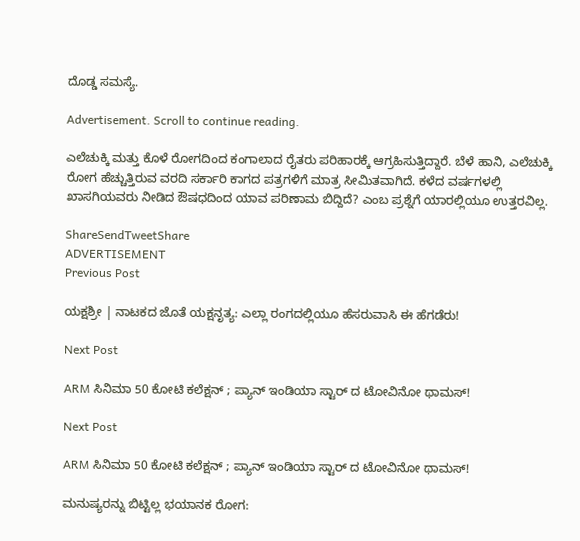ದೊಡ್ಡ ಸಮಸ್ಯೆ.

Advertisement. Scroll to continue reading.

ಎಲೆಚುಕ್ಕಿ ಮತ್ತು ಕೊಳೆ ರೋಗದಿಂದ ಕಂಗಾಲಾದ ರೈತರು ಪರಿಹಾರಕ್ಕೆ ಆಗ್ರಹಿಸುತ್ತಿದ್ದಾರೆ. ಬೆಳೆ ಹಾನಿ, ಎಲೆಚುಕ್ಕಿ ರೋಗ ಹೆಚ್ಚುತ್ತಿರುವ ವರದಿ ಸರ್ಕಾರಿ ಕಾಗದ ಪತ್ರಗಳಿಗೆ ಮಾತ್ರ ಸೀಮಿತವಾಗಿದೆ. ಕಳೆದ ವರ್ಷಗಳಲ್ಲಿ ಖಾಸಗಿಯವರು ನೀಡಿದ ಔಷಧದಿಂದ ಯಾವ ಪರಿಣಾಮ ಬಿದ್ದಿದೆ? ಎಂಬ ಪ್ರಶ್ನೆಗೆ ಯಾರಲ್ಲಿಯೂ ಉತ್ತರವಿಲ್ಲ.

ShareSendTweetShare
ADVERTISEMENT
Previous Post

ಯಕ್ಷಶ್ರೀ | ನಾಟಕದ ಜೊತೆ ಯಕ್ಷನೃತ್ಯ: ಎಲ್ಲಾ ರಂಗದಲ್ಲಿಯೂ ಹೆಸರುವಾಸಿ ಈ ಹೆಗಡೆರು!

Next Post

ARM ಸಿನಿಮಾ 50 ಕೋಟಿ ಕಲೆಕ್ಷನ್ ; ಪ್ಯಾನ್ ಇಂಡಿಯಾ ಸ್ಟಾರ್ ದ ಟೋವಿನೋ ಥಾಮಸ್!

Next Post

ARM ಸಿನಿಮಾ 50 ಕೋಟಿ ಕಲೆಕ್ಷನ್ ; ಪ್ಯಾನ್ ಇಂಡಿಯಾ ಸ್ಟಾರ್ ದ ಟೋವಿನೋ ಥಾಮಸ್!

ಮನುಷ್ಯರನ್ನು ಬಿಟ್ಟಿಲ್ಲ ಭಯಾನಕ ರೋಗ: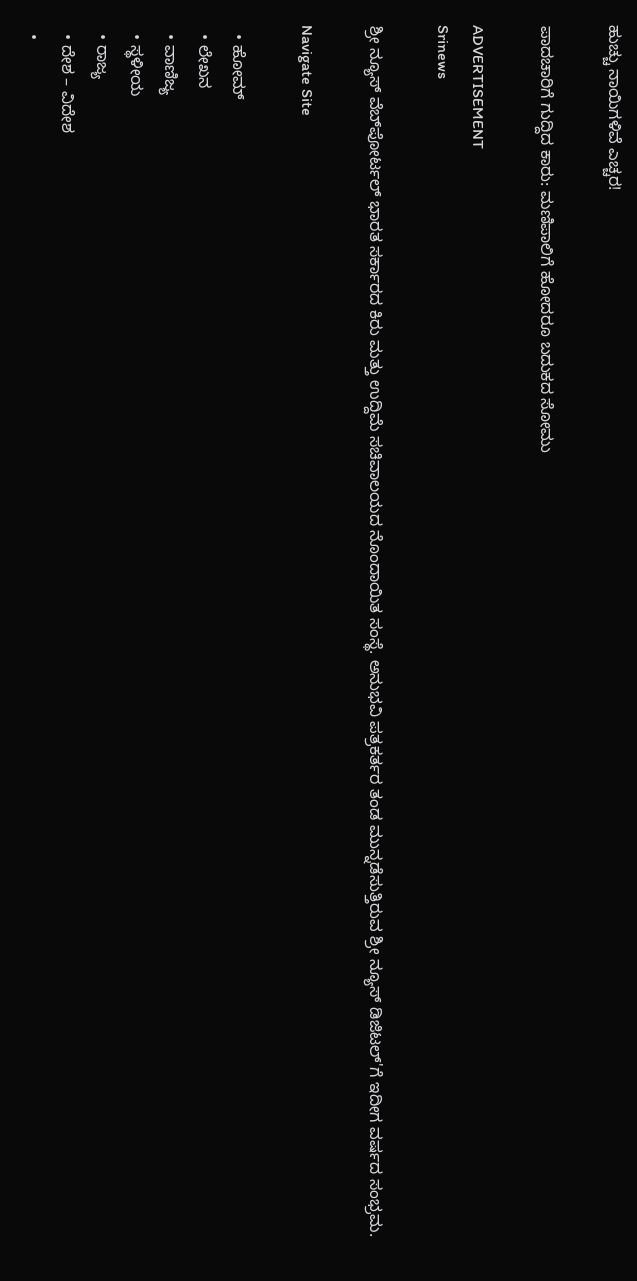ಹುಚ್ಚು ನಾಯಿಗಳಿವೆ ಎಚ್ಚರ!

ಪಾದಚಾರಿಗೆ ಗುದ್ದಿದ ಕಾರು: ಮಣಿಪಾಲಿಗೆ ಹೋದರೂ ಬದುಕದ ಸೋಮು

ADVERTISEMENT
Srinews

ಶ್ರೀ ನ್ಯೂಸ್ ವೆಬ್‌ಪೋರ್ಟಲ್ ಭಾರತ ಸರ್ಕಾರದ ಕಿರು ಮತ್ತು ಉದ್ದಿಮೆ ಸಚಿವಾಲಯದ ನೊಂದಾಯಿತ ಸಂಸ್ಥೆ. ಅನುಭವಿ ಪತ್ರಕರ್ತರ ತಂಡ ಮುನ್ನಡೆಸುತ್ತಿರುವ ಶ್ರೀ ನ್ಯೂಸ್ ಡಿಜಿಟಲ್'ಗೆ ಇದೀಗ ವರ್ಷದ ಸಂಭ್ರಮ.

Navigate Site

  • ಹೋಮ್
  • ಲೇಖನ
  • ವಾಣಿಜ್ಯ
  • ಸ್ಥಳೀಯ
  • ರಾಜ್ಯ
  • ದೇಶ – ವಿದೇಶ
  •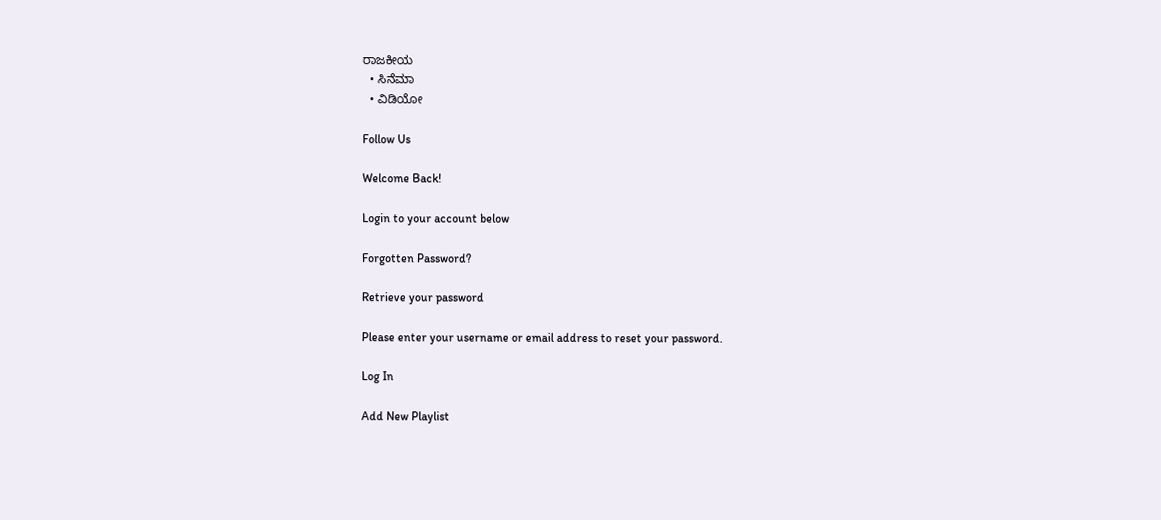ರಾಜಕೀಯ
  • ಸಿನೆಮಾ
  • ವಿಡಿಯೋ

Follow Us

Welcome Back!

Login to your account below

Forgotten Password?

Retrieve your password

Please enter your username or email address to reset your password.

Log In

Add New Playlist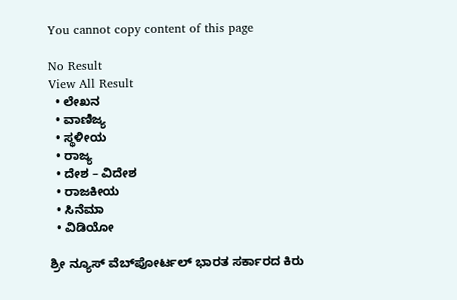You cannot copy content of this page

No Result
View All Result
  • ಲೇಖನ
  • ವಾಣಿಜ್ಯ
  • ಸ್ಥಳೀಯ
  • ರಾಜ್ಯ
  • ದೇಶ – ವಿದೇಶ
  • ರಾಜಕೀಯ
  • ಸಿನೆಮಾ
  • ವಿಡಿಯೋ

ಶ್ರೀ ನ್ಯೂಸ್ ವೆಬ್‌ಪೋರ್ಟಲ್ ಭಾರತ ಸರ್ಕಾರದ ಕಿರು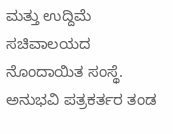ಮತ್ತು ಉದ್ದಿಮೆ ಸಚಿವಾಲಯದ ನೊಂದಾಯಿತ ಸಂಸ್ಥೆ. ಅನುಭವಿ ಪತ್ರಕರ್ತರ ತಂಡ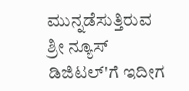ಮುನ್ನಡೆಸುತ್ತಿರುವ ಶ್ರೀ ನ್ಯೂಸ್ ಡಿಜಿಟಲ್'ಗೆ ಇದೀಗ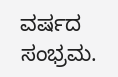ವರ್ಷದ ಸಂಭ್ರಮ.